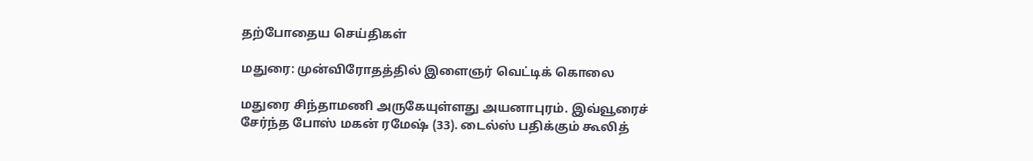தற்போதைய செய்திகள்

மதுரை: முன்விரோதத்தில் இளைஞர் வெட்டிக் கொலை

மதுரை சிந்தாமணி அருகேயுள்ளது அயனாபுரம். இவ்வூரைச் சேர்ந்த போஸ் மகன் ரமேஷ் (33). டைல்ஸ் பதிக்கும் கூலித்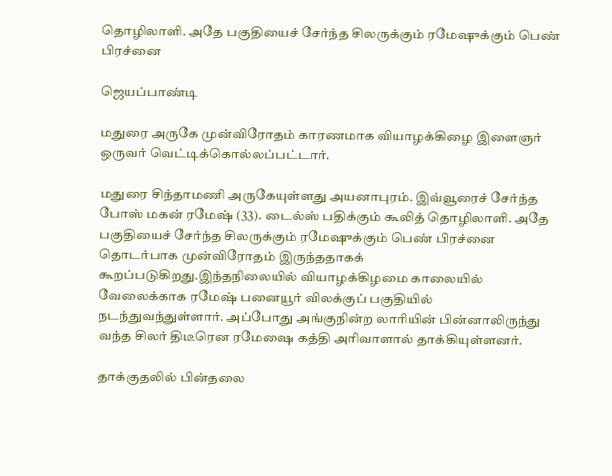தொழிலாளி. அதே பகுதியைச் சேர்ந்த சிலருக்கும் ரமேஷுக்கும் பெண் பிரச்னை

ஜெயப்பாண்டி

மதுரை அருகே முன்விரோதம் காரணமாக வியாழக்கிழை இளைஞர் ஒருவர் வெட்டிக்கொல்லப்பட்டார்.

மதுரை சிந்தாமணி அருகேயுள்ளது அயனாபுரம். இவ்வூரைச் சேர்ந்த போஸ் மகன் ரமேஷ் (33). டைல்ஸ் பதிக்கும் கூலித் தொழிலாளி. அதே பகுதியைச் சேர்ந்த சிலருக்கும் ரமேஷுக்கும் பெண் பிரச்னை தொடர்பாக முன்விரோதம் இருந்ததாகக் கூறப்படுகிறது.இந்தநிலையில் வியாழக்கிழமை காலையில் வேலைக்காக ரமேஷ் பனையூர் விலக்குப் பகுதியில் நடந்துவந்துள்ளார். அப்போது அங்குநின்ற லாரியின் பின்னாலிருந்து வந்த சிலர் திடீரென ரமேஷை கத்தி அரிவாளால் தாக்கியுள்ளனர்.

தாக்குதலில் பின்தலை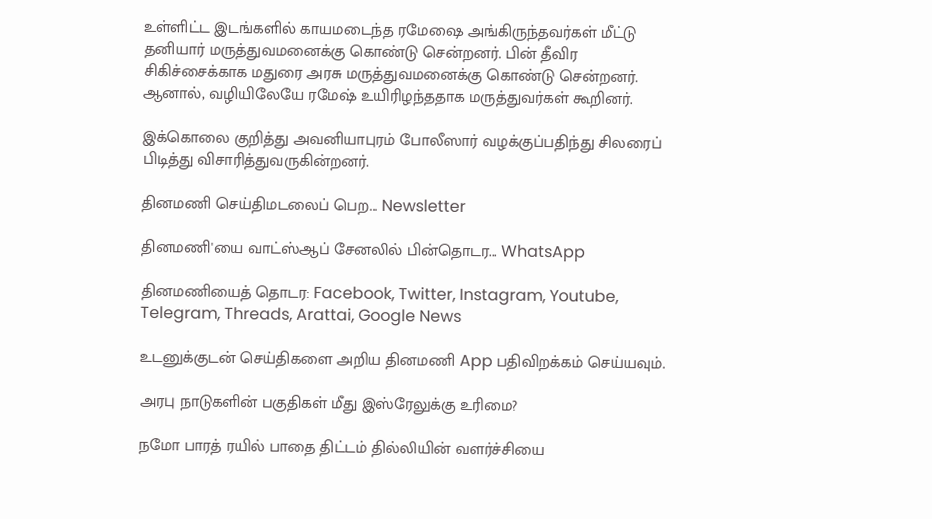உள்ளிட்ட இடங்களில் காயமடைந்த ரமேஷை அங்கிருந்தவர்கள் மீட்டு தனியார் மருத்துவமனைக்கு கொண்டு சென்றனர். பின் தீவிர சிகிச்சைக்காக மதுரை அரசு மருத்துவமனைக்கு கொண்டு சென்றனர். ஆனால், வழியிலேயே ரமேஷ் உயிரிழந்ததாக மருத்துவர்கள் கூறினர்.

இக்கொலை குறித்து அவனியாபுரம் போலீஸார் வழக்குப்பதிந்து சிலரைப் பிடித்து விசாரித்துவருகின்றனர்.

தினமணி செய்திமடலைப் பெற... Newsletter

தினமணி'யை வாட்ஸ்ஆப் சேனலில் பின்தொடர... WhatsApp

தினமணியைத் தொடர: Facebook, Twitter, Instagram, Youtube, Telegram, Threads, Arattai, Google News

உடனுக்குடன் செய்திகளை அறிய தினமணி App பதிவிறக்கம் செய்யவும்.

அரபு நாடுகளின் பகுதிகள் மீது இஸ்ரேலுக்கு உரிமை?

நமோ பாரத் ரயில் பாதை திட்டம் தில்லியின் வளர்ச்சியை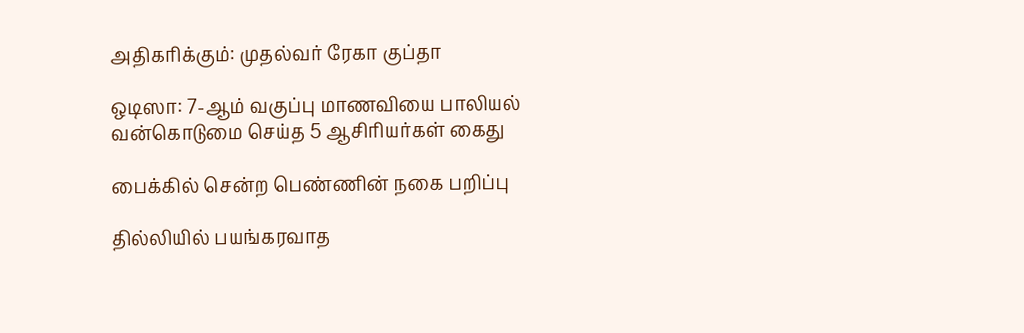அதிகரிக்கும்: முதல்வர் ரேகா குப்தா

ஒடிஸா: 7-ஆம் வகுப்பு மாணவியை பாலியல் வன்கொடுமை செய்த 5 ஆசிரியர்கள் கைது

பைக்கில் சென்ற பெண்ணின் நகை பறிப்பு

தில்லியில் பயங்கரவாத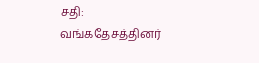சதி: வங்கதேசத்தினர்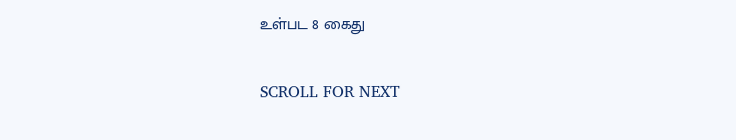உள்பட 8 கைது

SCROLL FOR NEXT